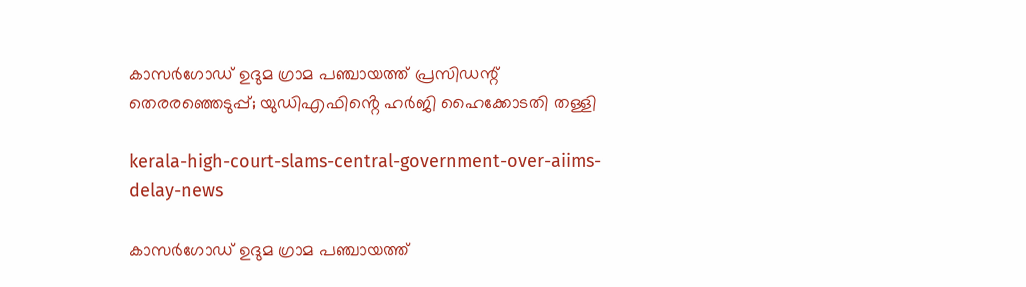കാസർഗോഡ് ഉദുമ ഗ്രാമ പഞ്ചായത്ത് പ്രസിഡന്റ് തെരരഞ്ഞെടുപ്പ്; യുഡിഎഫിൻ്റെ ഹർജി ഹൈക്കോടതി തള്ളി

kerala-high-court-slams-central-government-over-aiims-delay-news

കാസർഗോഡ് ഉദുമ ഗ്രാമ പഞ്ചായത്ത്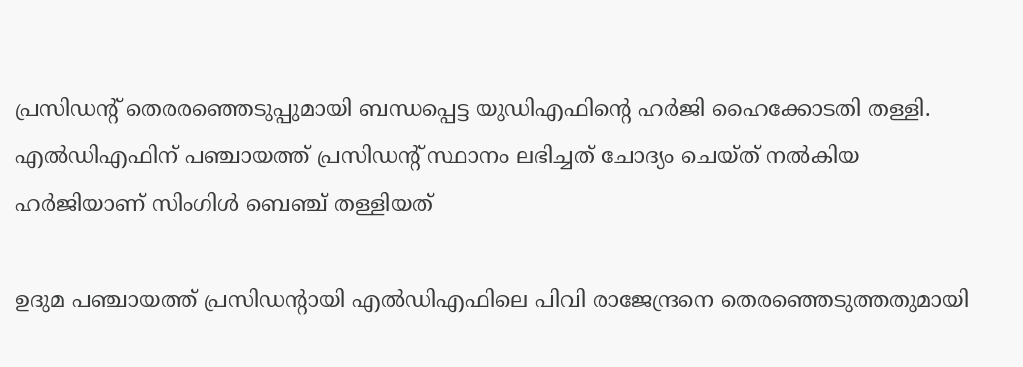പ്രസിഡന്റ് തെരരഞ്ഞെടുപ്പുമായി ബന്ധപ്പെട്ട യുഡിഎഫിൻ്റെ ഹർജി ഹൈക്കോടതി തള്ളി. എൽഡിഎഫിന് പഞ്ചായത്ത് പ്രസിഡൻ്റ് സ്ഥാനം ലഭിച്ചത് ചോദ്യം ചെയ്ത് നൽകിയ ഹർജിയാണ് സിംഗിൾ ബെഞ്ച് തള്ളിയത്

ഉദുമ പഞ്ചായത്ത് പ്രസിഡൻ്റായി എൽഡിഎഫിലെ പിവി രാജേന്ദ്രനെ തെരഞ്ഞെടുത്തതുമായി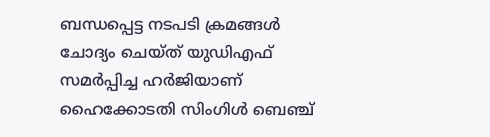ബന്ധപ്പെട്ട നടപടി ക്രമങ്ങൾ ചോദ്യം ചെയ്ത് യുഡിഎഫ് സമർപ്പിച്ച ഹർജിയാണ് ഹൈക്കോടതി സിംഗിൾ ബെഞ്ച്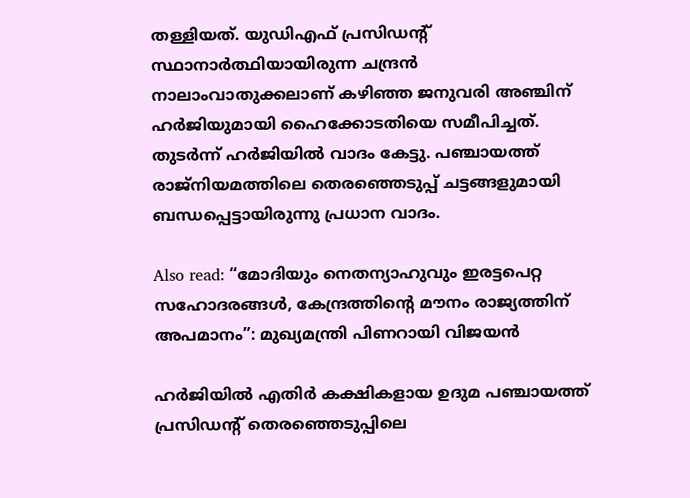തള്ളിയത്. യുഡിഎഫ് പ്രസിഡൻ്റ് സ്ഥാനാർത്ഥിയായിരുന്ന ചന്ദ്രൻ നാലാംവാതുക്കലാണ് കഴിഞ്ഞ ജനുവരി അഞ്ചിന് ഹർജിയുമായി ഹൈക്കോടതിയെ സമീപിച്ചത്. തുടർന്ന് ഹർജിയിൽ വാദം കേട്ടു. പഞ്ചായത്ത് രാജ്നിയമത്തിലെ തെരഞ്ഞെടുപ്പ് ചട്ടങ്ങളുമായി ബന്ധപ്പെട്ടായിരുന്നു പ്രധാന വാദം.

Also read: “മോദിയും നെതന്യാഹുവും ഇരട്ടപെറ്റ സഹോദരങ്ങൾ, കേന്ദ്രത്തിന്റെ മൗനം രാജ്യത്തിന് അപമാനം”: മുഖ്യമന്ത്രി പിണറായി വിജയൻ

ഹർജിയിൽ എതിർ കക്ഷികളായ ഉദുമ പഞ്ചായത്ത് പ്രസിഡന്റ് തെരഞ്ഞെടുപ്പിലെ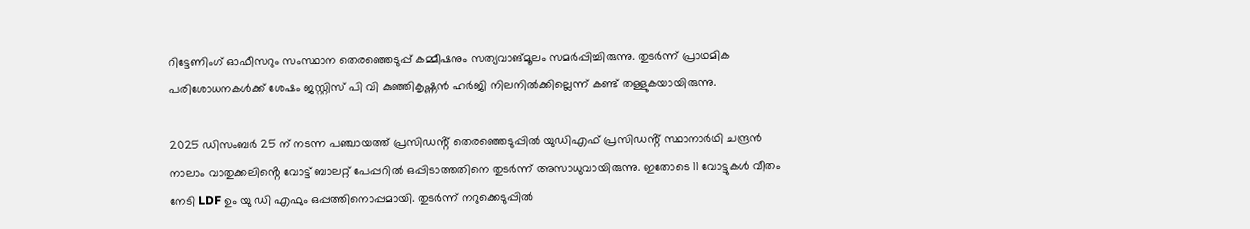റിട്ടേണിംഗ് ഓഫീസറും സംസ്ഥാന തെരഞ്ഞെടുപ്പ് കമ്മീഷനും സത്യവാങ്മൂലം സമർപ്പിച്ചിരുന്നു. തുടർന്ന് പ്രാഥമിക പരിശോധനകൾക്ക് ശേഷം ജസ്റ്റിസ് പി വി കുഞ്ഞികൃഷ്ണൻ ഹർജി നിലനിൽക്കില്ലെന്ന് കണ്ട് തള്ളുകയായിരുന്നു.

2025 ഡിസംബർ 25 ന് നടന്ന പഞ്ചായത്ത് പ്രസിഡൻ്റ് തെരഞ്ഞെടുപ്പിൽ യുഡിഎഫ് പ്രസിഡൻ്റ് സ്ഥാനാർഥി ചന്ദ്രൻ നാലാം വാതുക്കലിൻ്റെ വോട്ട് ബാലറ്റ് പേപ്പറിൽ ഒപ്പിടാത്തതിനെ തുടർന്ന് അസാധുവായിരുന്നു. ഇതോടെ 11 വോട്ടുകൾ വീതം നേടി LDF ഉം യു ഡി എഫും ഒപ്പത്തിനൊപ്പമായി. തുടർന്ന് നറുക്കെടുപ്പിൽ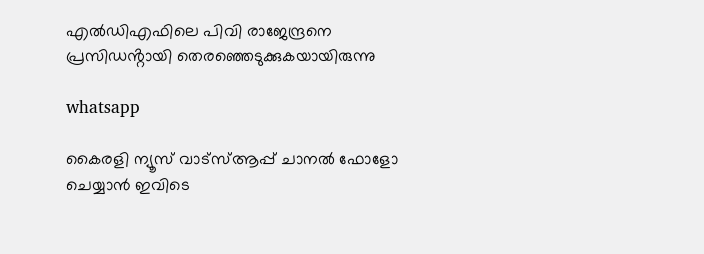എൽഡിഎഫിലെ പിവി രാജേന്ദ്രനെ പ്രസിഡൻ്റായി തെരഞ്ഞെടുക്കുകയായിരുന്നു

whatsapp

കൈരളി ന്യൂസ് വാട്‌സ്ആപ്പ് ചാനല്‍ ഫോളോ ചെയ്യാന്‍ ഇവിടെ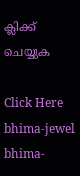ക്ലിക്ക് ചെയ്യുക

Click Here
bhima-jewel
bhima-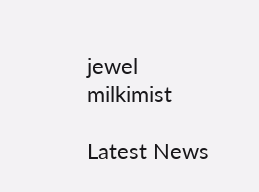jewel
milkimist

Latest News